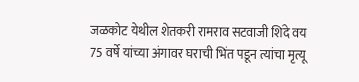जळकोट येथील शेतकरी रामराव सटवाजी शिंदे वय 75 वर्षे यांच्या अंगावर घराची भिंत पडून त्यांचा मृत्यू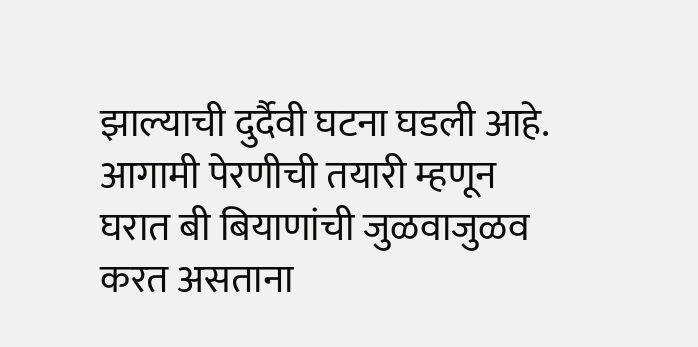झाल्याची दुर्दैवी घटना घडली आहे. आगामी पेरणीची तयारी म्हणून घरात बी बियाणांची जुळवाजुळव करत असताना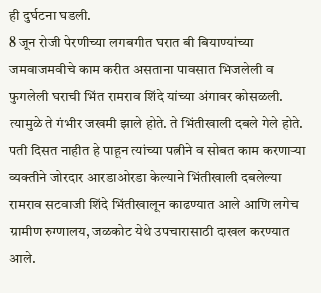ही दुर्घटना घडली.
8 जून रोजी पेरणीच्या लगबगीत घरात बी बियाण्यांच्या जमवाजमवीचे काम करीत असताना पावसात भिजलेली व फुगलेली घराची भिंत रामराव शिंदे यांच्या अंगावर कोसळली. त्यामुळे ते गंभीर जखमी झाले होते. ते भिंतीखाली दबले गेले होते. पती दिसत नाहीत हे पाहून त्यांच्या पत्नीने व सोबत काम करणाऱ्या व्यक्तीने जोरदार आरडाओरडा केल्याने भिंतीखाली दबलेल्या रामराव सटवाजी शिंदे भिंतीखालून काढण्यात आले आणि लगेच ग्रामीण रुग्णालय, जळकोट येथे उपचारासाठी दाखल करण्यात आले.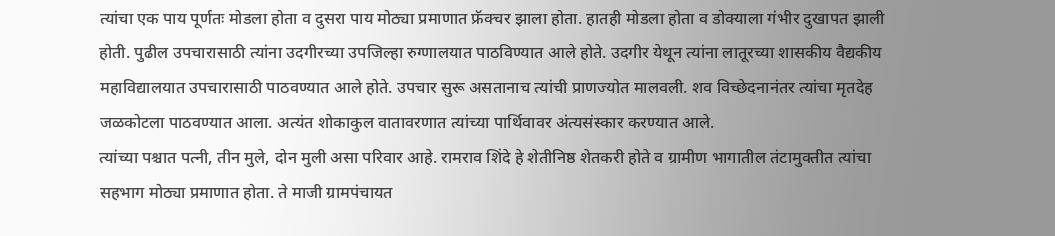त्यांचा एक पाय पूर्णतः मोडला होता व दुसरा पाय मोठ्या प्रमाणात फ्रॅक्चर झाला होता. हातही मोडला होता व डोक्याला गंभीर दुखापत झाली होती. पुढील उपचारासाठी त्यांना उदगीरच्या उपजिल्हा रुग्णालयात पाठविण्यात आले होते. उदगीर येथून त्यांना लातूरच्या शासकीय वैद्यकीय महाविद्यालयात उपचारासाठी पाठवण्यात आले होते. उपचार सुरू असतानाच त्यांची प्राणज्योत मालवली. शव विच्छेदनानंतर त्यांचा मृतदेह जळकोटला पाठवण्यात आला. अत्यंत शोकाकुल वातावरणात त्यांच्या पार्थिवावर अंत्यसंस्कार करण्यात आले.
त्यांच्या पश्चात पत्नी, तीन मुले, दोन मुली असा परिवार आहे. रामराव शिंदे हे शेतीनिष्ठ शेतकरी होते व ग्रामीण भागातील तंटामुक्तीत त्यांचा सहभाग मोठ्या प्रमाणात होता. ते माजी ग्रामपंचायत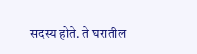सदस्य होते. ते घरातील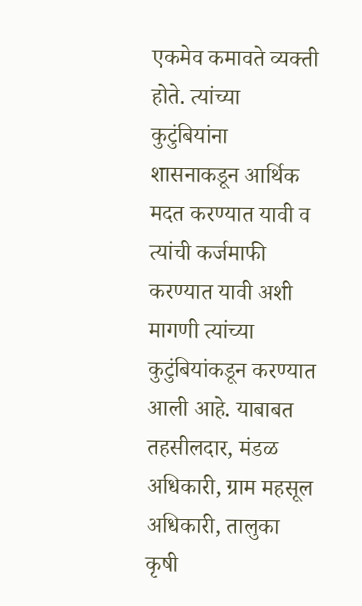एकमेव कमावते व्यक्ती होते. त्यांच्या कुटुंबियांना शासनाकडून आर्थिक मदत करण्यात यावी व त्यांची कर्जमाफी करण्यात यावी अशी मागणी त्यांच्या कुटुंबियांकडून करण्यात आली आहे. याबाबत तहसीलदार, मंडळ अधिकारी, ग्राम महसूल अधिकारी, तालुका कृषी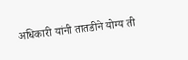अधिकारी यांनी तातडीने योग्य ती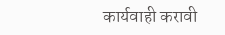कार्यवाही करावी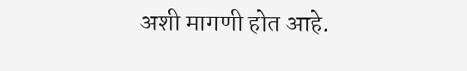अशी मागणी होत आहे.